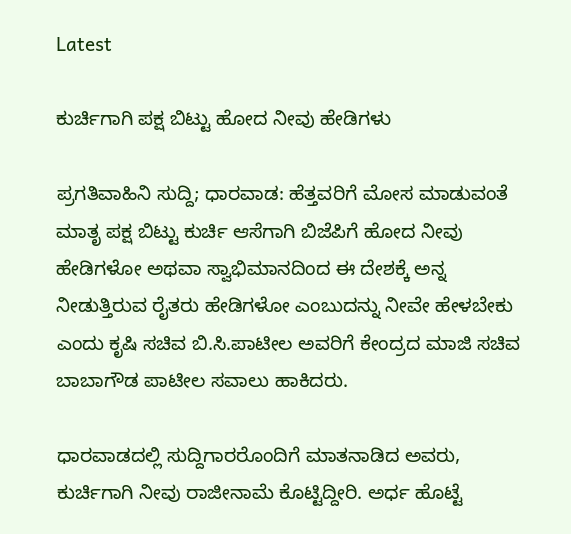Latest

ಕುರ್ಚಿಗಾಗಿ ಪಕ್ಷ ಬಿಟ್ಟು ಹೋದ ನೀವು ಹೇಡಿಗಳು

ಪ್ರಗತಿವಾಹಿನಿ ಸುದ್ದಿ; ಧಾರವಾಡ: ಹೆತ್ತವರಿಗೆ ಮೋಸ ಮಾಡುವಂತೆ ಮಾತೃ ಪಕ್ಷ ಬಿಟ್ಟು ಕುರ್ಚಿ ಆಸೆಗಾಗಿ ಬಿಜೆಪಿಗೆ ಹೋದ ನೀವು ಹೇಡಿಗಳೋ ಅಥವಾ ಸ್ವಾಭಿಮಾನದಿಂದ ಈ ದೇಶಕ್ಕೆ ಅನ್ನ ನೀಡುತ್ತಿರುವ ರೈತರು ಹೇಡಿಗಳೋ ಎಂಬುದನ್ನು ನೀವೇ ಹೇಳಬೇಕು ಎಂದು ಕೃಷಿ ಸಚಿವ ಬಿ.ಸಿ.ಪಾಟೀಲ ಅವರಿಗೆ ಕೇಂದ್ರದ ಮಾಜಿ ಸಚಿವ ಬಾಬಾಗೌಡ ಪಾಟೀಲ ಸವಾಲು ಹಾಕಿದರು.

ಧಾರವಾಡದಲ್ಲಿ ಸುದ್ದಿಗಾರರೊಂದಿಗೆ ಮಾತನಾಡಿದ ಅವರು, ಕುರ್ಚಿಗಾಗಿ ನೀವು ರಾಜೀನಾಮೆ ಕೊಟ್ಟಿದ್ದೀರಿ. ಅರ್ಧ ಹೊಟ್ಟೆ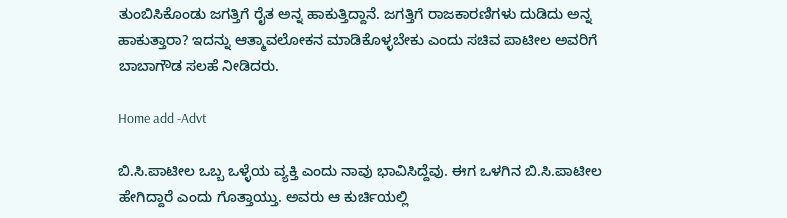ತುಂಬಿಸಿಕೊಂಡು ಜಗತ್ತಿಗೆ ರೈತ ಅನ್ನ ಹಾಕುತ್ತಿದ್ದಾನೆ. ಜಗತ್ತಿಗೆ ರಾಜಕಾರಣಿಗಳು ದುಡಿದು ಅನ್ನ ಹಾಕುತ್ತಾರಾ? ಇದನ್ನು ಆತ್ಮಾವಲೋಕನ ಮಾಡಿಕೊಳ್ಳಬೇಕು ಎಂದು ಸಚಿವ ಪಾಟೀಲ ಅವರಿಗೆ ಬಾಬಾಗೌಡ ಸಲಹೆ ನೀಡಿದರು.

Home add -Advt

ಬಿ.ಸಿ.ಪಾಟೀಲ ಒಬ್ಬ ಒಳ್ಳೆಯ ವ್ಯಕ್ತಿ ಎಂದು ನಾವು ಭಾವಿಸಿದ್ದೆವು. ಈಗ ಒಳಗಿನ ಬಿ.ಸಿ.ಪಾಟೀಲ ಹೇಗಿದ್ದಾರೆ ಎಂದು ಗೊತ್ತಾಯ್ತು. ಅವರು ಆ ಕುರ್ಚಿಯಲ್ಲಿ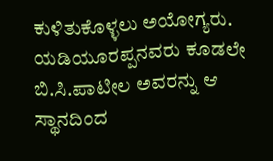ಕುಳಿತುಕೊಳ್ಳಲು ಅಯೋಗ್ಯರು. ಯಡಿಯೂರಪ್ಪನವರು ಕೂಡಲೇ ಬಿ.ಸಿ.ಪಾಟೀಲ ಅವರನ್ನು ಆ ಸ್ಥಾನದಿಂದ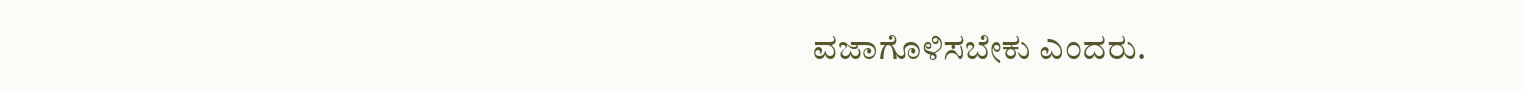ವಜಾಗೊಳಿಸಬೇಕು ಎಂದರು.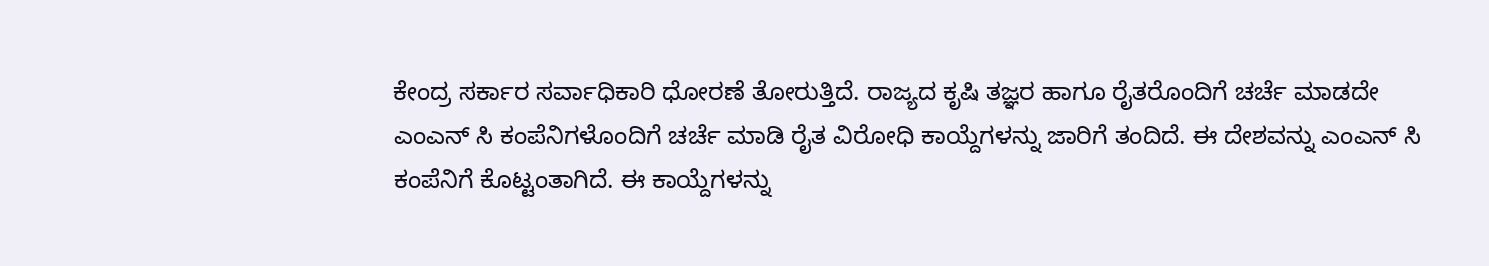ಕೇಂದ್ರ ಸರ್ಕಾರ ಸರ್ವಾಧಿಕಾರಿ ಧೋರಣೆ ತೋರುತ್ತಿದೆ. ರಾಜ್ಯದ ಕೃಷಿ ತಜ್ಞರ ಹಾಗೂ ರೈತರೊಂದಿಗೆ ಚರ್ಚೆ ಮಾಡದೇ ಎಂಎನ್ ಸಿ ಕಂಪೆನಿಗಳೊಂದಿಗೆ ಚರ್ಚೆ ಮಾಡಿ ರೈತ ವಿರೋಧಿ ಕಾಯ್ದೆಗಳನ್ನು ಜಾರಿಗೆ ತಂದಿದೆ. ಈ ದೇಶವನ್ನು ಎಂಎನ್ ಸಿ ಕಂಪೆನಿಗೆ ಕೊಟ್ಟಂತಾಗಿದೆ. ಈ ಕಾಯ್ದೆಗಳನ್ನು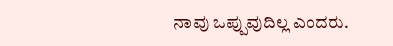ನಾವು ಒಪ್ಪುವುದಿಲ್ಲ ಎಂದರು.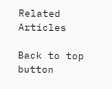Related Articles

Back to top button